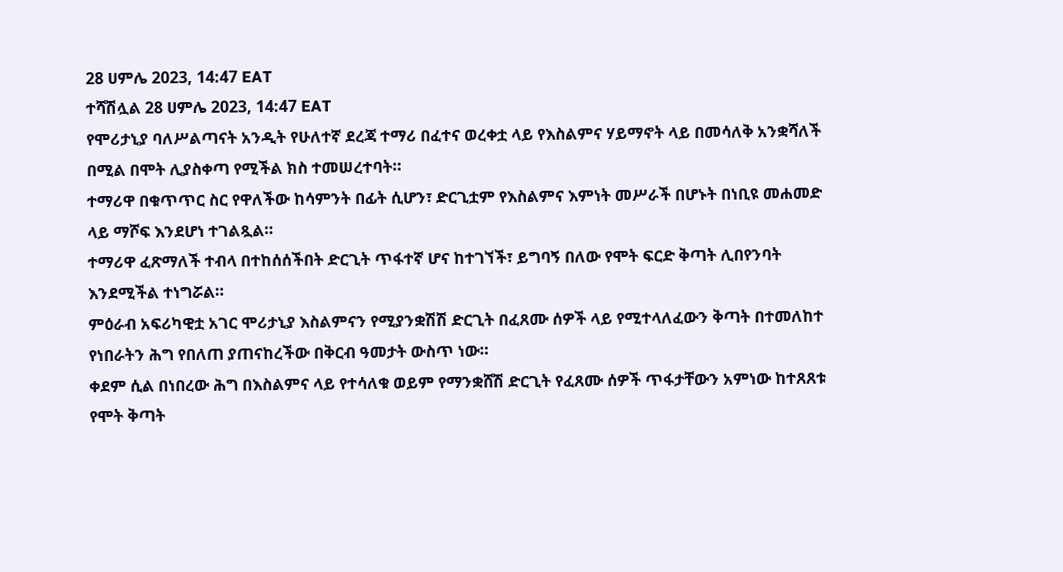28 ሀምሌ 2023, 14:47 EAT
ተሻሽሏል 28 ሀምሌ 2023, 14:47 EAT
የሞሪታኒያ ባለሥልጣናት አንዲት የሁለተኛ ደረጃ ተማሪ በፈተና ወረቀቷ ላይ የእስልምና ሃይማኖት ላይ በመሳለቅ አንቋሻለች በሚል በሞት ሊያስቀጣ የሚችል ክስ ተመሠረተባት።
ተማሪዋ በቁጥጥር ስር የዋለችው ከሳምንት በፊት ሲሆን፣ ድርጊቷም የእስልምና እምነት መሥራች በሆኑት በነቢዩ መሐመድ ላይ ማሾፍ እንደሆነ ተገልጿል።
ተማሪዋ ፈጽማለች ተብላ በተከሰሰችበት ድርጊት ጥፋተኛ ሆና ከተገኘች፣ ይግባኝ በለው የሞት ፍርድ ቅጣት ሊበየንባት እንደሚችል ተነግሯል።
ምዕራብ አፍሪካዊቷ አገር ሞሪታኒያ እስልምናን የሚያንቋሽሽ ድርጊት በፈጸሙ ሰዎች ላይ የሚተላለፈውን ቅጣት በተመለከተ የነበራትን ሕግ የበለጠ ያጠናከረችው በቅርብ ዓመታት ውስጥ ነው።
ቀደም ሲል በነበረው ሕግ በእስልምና ላይ የተሳለቁ ወይም የማንቋሸሽ ድርጊት የፈጸሙ ሰዎች ጥፋታቸውን አምነው ከተጸጸቱ የሞት ቅጣት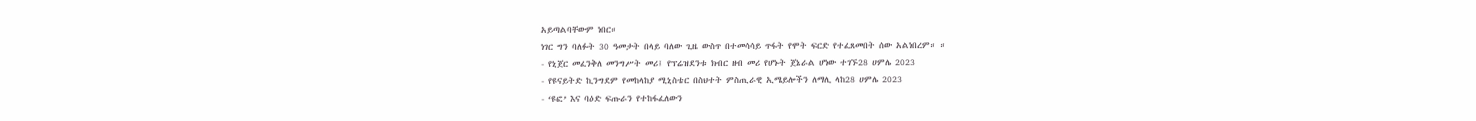አይጣልባቸውም ነበር።
ነገር ግን ባለፉት 30 ዓመታት በላይ ባለው ጊዜ ውስጥ በተመሳሳይ ጥፋት የሞት ፍርድ የተፈጸመበት ሰው አልነበረም። ።
- የኒጀር መፈንቅለ መንግሥት መሪ፤ የፕሬዝደንቱ ክብር ዘብ መሪ የሆኑት ጀኔራል ሆነው ተገኙ28 ሀምሌ 2023
- የዩናይትድ ኪንግደም የመከላከያ ሚኒስቴር በስህተት ምስጢራዊ ኢሜይሎችን ለማሊ ላከ28 ሀምሌ 2023
- ‘ዩፎ’ እና ባዕድ ፍጡራን የተከፋፈለውን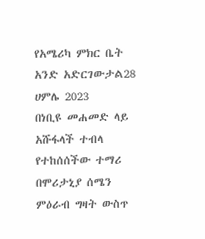የአሜሪካ ምክር ቤት አንድ አድርገውታል28 ሀምሌ 2023
በነቢዩ መሐመድ ላይ አሹፋላች ተብላ የተከሰሰችው ተማሪ በሞሪታኒያ ሰሜን ምዕራብ ግዛት ውስጥ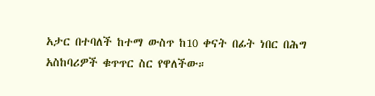አታር በተባለች ከተማ ውስጥ ከ10 ቀናት በፊት ነበር በሕግ አስከባሪዎች ቁጥጥር ስር የዋለችው።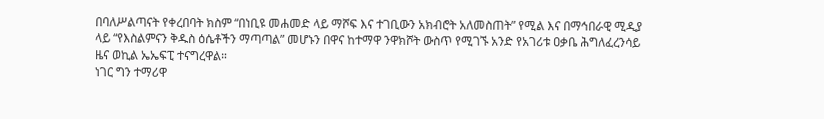በባለሥልጣናት የቀረበባት ክስም “በነቢዩ መሐመድ ላይ ማሾፍ እና ተገቢውን አክብሮት አለመስጠት” የሚል እና በማኅበራዊ ሚዲያ ላይ “የእስልምናን ቅዱስ ዕሴቶችን ማጣጣል” መሆኑን በዋና ከተማዋ ንዋክሾት ውስጥ የሚገኙ አንድ የአገሪቱ ዐቃቤ ሕግለፈረንሳይ ዜና ወኪል ኤኤፍፒ ተናግረዋል።
ነገር ግን ተማሪዋ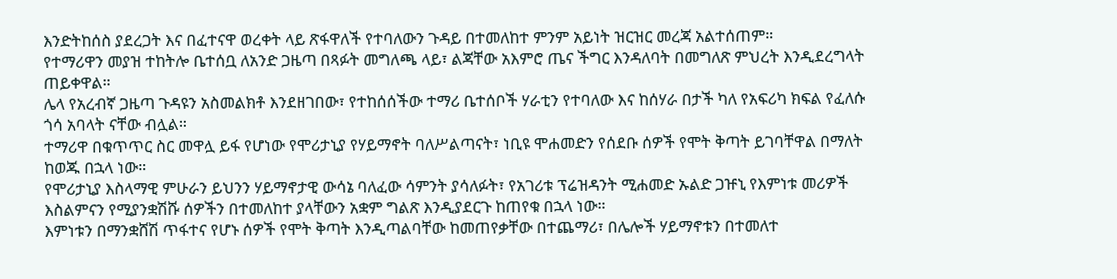እንድትከሰስ ያደረጋት እና በፈተናዋ ወረቀት ላይ ጽፋዋለች የተባለውን ጉዳይ በተመለከተ ምንም አይነት ዝርዝር መረጃ አልተሰጠም።
የተማሪዋን መያዝ ተከትሎ ቤተሰቧ ለአንድ ጋዜጣ በጻፉት መግለጫ ላይ፣ ልጃቸው አእምሮ ጤና ችግር እንዳለባት በመግለጽ ምህረት እንዲደረግላት ጠይቀዋል።
ሌላ የአረብኛ ጋዜጣ ጉዳዩን አስመልክቶ እንደዘገበው፣ የተከሰሰችው ተማሪ ቤተሰቦች ሃራቲን የተባለው እና ከሰሃራ በታች ካለ የአፍሪካ ክፍል የፈለሱ ጎሳ አባላት ናቸው ብሏል።
ተማሪዋ በቁጥጥር ስር መዋሏ ይፋ የሆነው የሞሪታኒያ የሃይማኖት ባለሥልጣናት፣ ነቢዩ ሞሐመድን የሰደቡ ሰዎች የሞት ቅጣት ይገባቸዋል በማለት ከወጁ በኋላ ነው።
የሞሪታኒያ እስላማዊ ምሁራን ይህንን ሃይማኖታዊ ውሳኔ ባለፈው ሳምንት ያሳለፉት፣ የአገሪቱ ፕሬዝዳንት ሚሐመድ ኡልድ ጋዡኒ የእምነቱ መሪዎች እስልምናን የሚያንቋሽሹ ሰዎችን በተመለከተ ያላቸውን አቋም ግልጽ እንዲያደርጉ ከጠየቁ በኋላ ነው።
እምነቱን በማንቋሸሽ ጥፋተና የሆኑ ሰዎች የሞት ቅጣት እንዲጣልባቸው ከመጠየቃቸው በተጨማሪ፣ በሌሎች ሃይማኖቱን በተመለተ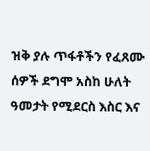ዝቅ ያሉ ጥፋቶችን የፈጸሙ ሰዎች ደግሞ አስከ ሁለት ዓመታት የሚደርስ እስር እና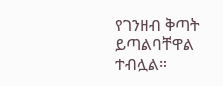የገንዘብ ቅጣት ይጣልባቸዋል ተብሏል።